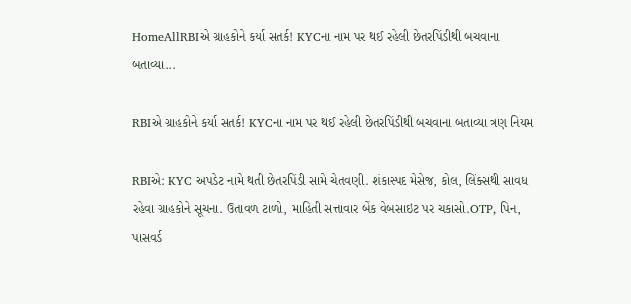HomeAllRBIએ ગ્રાહકોને કર્યા સતર્ક! KYCના નામ પર થઈ રહેલી છેતરપિંડીથી બચવાના બતાવ્યા...

RBIએ ગ્રાહકોને કર્યા સતર્ક! KYCના નામ પર થઈ રહેલી છેતરપિંડીથી બચવાના બતાવ્યા ત્રણ નિયમ

RBIએ: KYC અપડેટ નામે થતી છેતરપિંડી સામે ચેતવણી. શંકાસ્પદ મેસેજ, કોલ, લિંક્સથી સાવધ રહેવા ગ્રાહકોને સૂચના. ઉતાવળ ટાળો, માહિતી સત્તાવાર બેંક વેબસાઇટ પર ચકાસો.OTP, પિન, પાસવર્ડ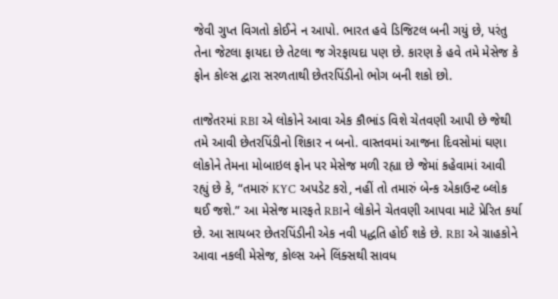જેવી ગુપ્ત વિગતો કોઈને ન આપો. ભારત હવે ડિજિટલ બની ગયું છે, પરંતુ તેના જેટલા ફાયદા છે તેટલા જ ગેરફાયદા પણ છે. કારણ કે હવે તમે મેસેજ કે ફોન કોલ્સ દ્વારા સરળતાથી છેતરપિંડીનો ભોગ બની શકો છો.

તાજેતરમાં RBI એ લોકોને આવા એક કૌભાંડ વિશે ચેતવણી આપી છે જેથી તમે આવી છેતરપિંડીનો શિકાર ન બનો. વાસ્તવમાં આજના દિવસોમાં ઘણા લોકોને તેમના મોબાઇલ ફોન પર મેસેજ મળી રહ્યા છે જેમાં કહેવામાં આવી રહ્યું છે કે, “તમારું KYC અપડેટ કરો, નહીં તો તમારું બેન્ક એકાઉન્ટ બ્લોક થઈ જશે.” આ મેસેજ મારફતે RBIને લોકોને ચેતવણી આપવા માટે પ્રેરિત કર્યા છે. આ સાયબર છેતરપિંડીની એક નવી પદ્ધતિ હોઈ શકે છે. RBI એ ગ્રાહકોને આવા નકલી મેસેજ, કોલ્સ અને લિંક્સથી સાવધ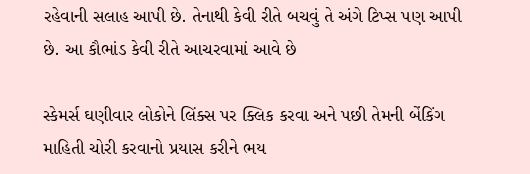રહેવાની સલાહ આપી છે. તેનાથી કેવી રીતે બચવું તે અંગે ટિપ્સ પણ આપી છે. આ કૌભાંડ કેવી રીતે આચરવામાં આવે છે

સ્કેમર્સ ઘણીવાર લોકોને લિંક્સ પર ક્લિક કરવા અને પછી તેમની બેંકિંગ માહિતી ચોરી કરવાનો પ્રયાસ કરીને ભય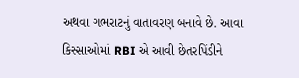અથવા ગભરાટનું વાતાવરણ બનાવે છે. આવા કિસ્સાઓમાં RBI એ આવી છેતરપિંડીને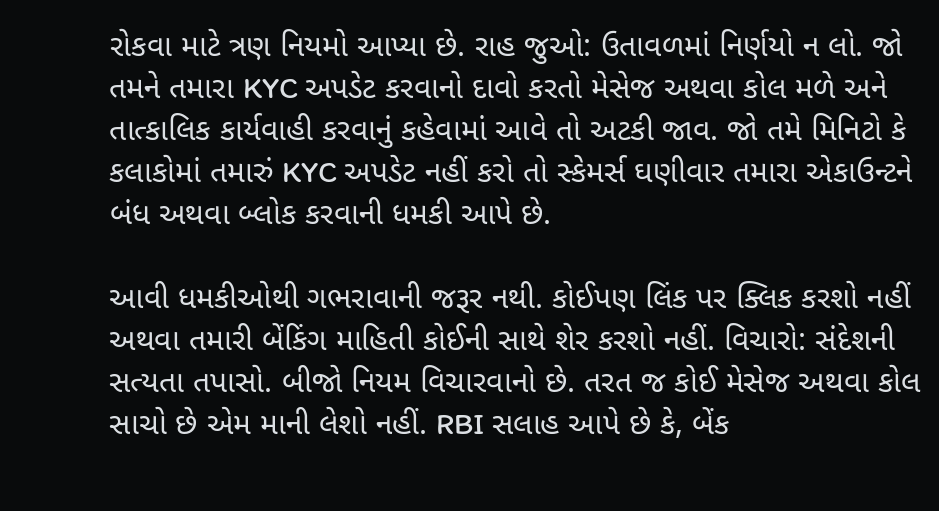રોકવા માટે ત્રણ નિયમો આપ્યા છે. રાહ જુઓ: ઉતાવળમાં નિર્ણયો ન લો. જો તમને તમારા KYC અપડેટ કરવાનો દાવો કરતો મેસેજ અથવા કોલ મળે અને તાત્કાલિક કાર્યવાહી કરવાનું કહેવામાં આવે તો અટકી જાવ. જો તમે મિનિટો કે કલાકોમાં તમારું KYC અપડેટ નહીં કરો તો સ્કેમર્સ ઘણીવાર તમારા એકાઉન્ટને બંધ અથવા બ્લોક કરવાની ધમકી આપે છે.

આવી ધમકીઓથી ગભરાવાની જરૂર નથી. કોઈપણ લિંક પર ક્લિક કરશો નહીં અથવા તમારી બેંકિંગ માહિતી કોઈની સાથે શેર કરશો નહીં. વિચારો: સંદેશની સત્યતા તપાસો. બીજો નિયમ વિચારવાનો છે. તરત જ કોઈ મેસેજ અથવા કોલ સાચો છે એમ માની લેશો નહીં. RBI સલાહ આપે છે કે, બેંક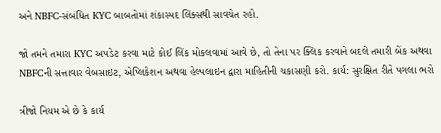અને NBFC-સંબંધિત KYC બાબતોમાં શંકાસ્પદ લિંક્સથી સાવચેત રહો.

જો તમને તમારા KYC અપડેટ કરવા માટે કોઈ લિંક મોકલવામાં આવે છે, તો તેના પર ક્લિક કરવાને બદલે તમારી બેંક અથવા NBFCની સત્તાવાર વેબસાઇટ, એપ્લિકેશન અથવા હેલ્પલાઇન દ્વારા માહિતીની ચકાસણી કરો. કાર્ય: સુરક્ષિત રીતે પગલા ભરો

ત્રીજો નિયમ એ છે કે કાર્ય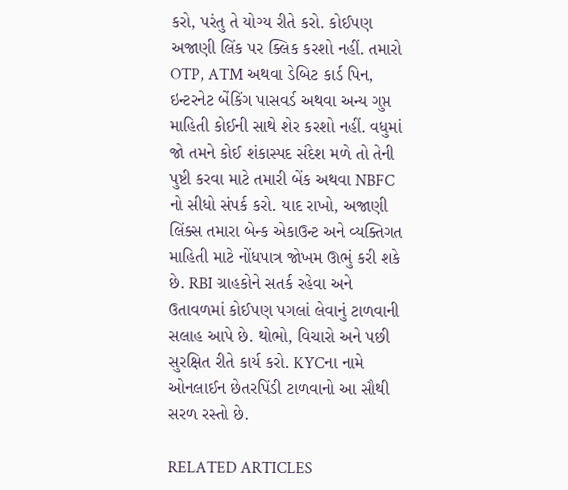કરો, પરંતુ તે યોગ્ય રીતે કરો. કોઈપણ અજાણી લિંક પર ક્લિક કરશો નહીં. તમારો OTP, ATM અથવા ડેબિટ કાર્ડ પિન, ઇન્ટરનેટ બેંકિંગ પાસવર્ડ અથવા અન્ય ગુપ્ત માહિતી કોઈની સાથે શેર કરશો નહીં. વધુમાં જો તમને કોઈ શંકાસ્પદ સંદેશ મળે તો તેની પુષ્ટી કરવા માટે તમારી બેંક અથવા NBFC નો સીધો સંપર્ક કરો. યાદ રાખો, અજાણી લિંક્સ તમારા બેન્ક એકાઉન્ટ અને વ્યક્તિગત માહિતી માટે નોંધપાત્ર જોખમ ઊભું કરી શકે છે. RBI ગ્રાહકોને સતર્ક રહેવા અને ઉતાવળમાં કોઈપણ પગલાં લેવાનું ટાળવાની સલાહ આપે છે. થોભો, વિચારો અને પછી સુરક્ષિત રીતે કાર્ય કરો. KYCના નામે ઓનલાઈન છેતરપિંડી ટાળવાનો આ સૌથી સરળ રસ્તો છે.

RELATED ARTICLES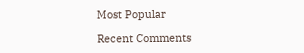Most Popular

Recent Comments